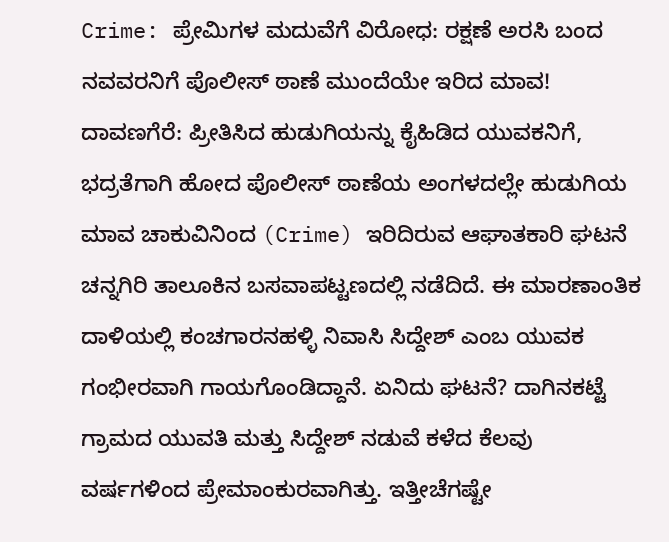Crime: ಪ್ರೇಮಿಗಳ ಮದುವೆಗೆ ವಿರೋಧ: ರಕ್ಷಣೆ ಅರಸಿ ಬಂದ ನವವರನಿಗೆ ಪೊಲೀಸ್ ಠಾಣೆ ಮುಂದೆಯೇ ಇರಿದ ಮಾವ!
ದಾವಣಗೆರೆ: ಪ್ರೀತಿಸಿದ ಹುಡುಗಿಯನ್ನು ಕೈಹಿಡಿದ ಯುವಕನಿಗೆ, ಭದ್ರತೆಗಾಗಿ ಹೋದ ಪೊಲೀಸ್ ಠಾಣೆಯ ಅಂಗಳದಲ್ಲೇ ಹುಡುಗಿಯ ಮಾವ ಚಾಕುವಿನಿಂದ (Crime) ಇರಿದಿರುವ ಆಘಾತಕಾರಿ ಘಟನೆ ಚನ್ನಗಿರಿ ತಾಲೂಕಿನ ಬಸವಾಪಟ್ಟಣದಲ್ಲಿ ನಡೆದಿದೆ. ಈ ಮಾರಣಾಂತಿಕ ದಾಳಿಯಲ್ಲಿ ಕಂಚಗಾರನಹಳ್ಳಿ ನಿವಾಸಿ ಸಿದ್ದೇಶ್ ಎಂಬ ಯುವಕ ಗಂಭೀರವಾಗಿ ಗಾಯಗೊಂಡಿದ್ದಾನೆ. ಏನಿದು ಘಟನೆ? ದಾಗಿನಕಟ್ಟೆ ಗ್ರಾಮದ ಯುವತಿ ಮತ್ತು ಸಿದ್ದೇಶ್ ನಡುವೆ ಕಳೆದ ಕೆಲವು ವರ್ಷಗಳಿಂದ ಪ್ರೇಮಾಂಕುರವಾಗಿತ್ತು. ಇತ್ತೀಚೆಗಷ್ಟೇ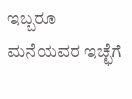ಇಬ್ಬರೂ ಮನೆಯವರ ಇಚ್ಛೆಗೆ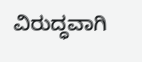ವಿರುದ್ಧವಾಗಿ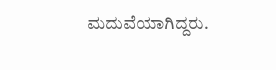ಮದುವೆಯಾಗಿದ್ದರು.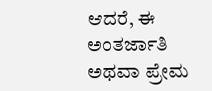ಆದರೆ, ಈ ಅಂತರ್ಜಾತಿ ಅಥವಾ ಪ್ರೇಮ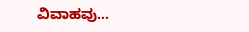ವಿವಾಹವು…